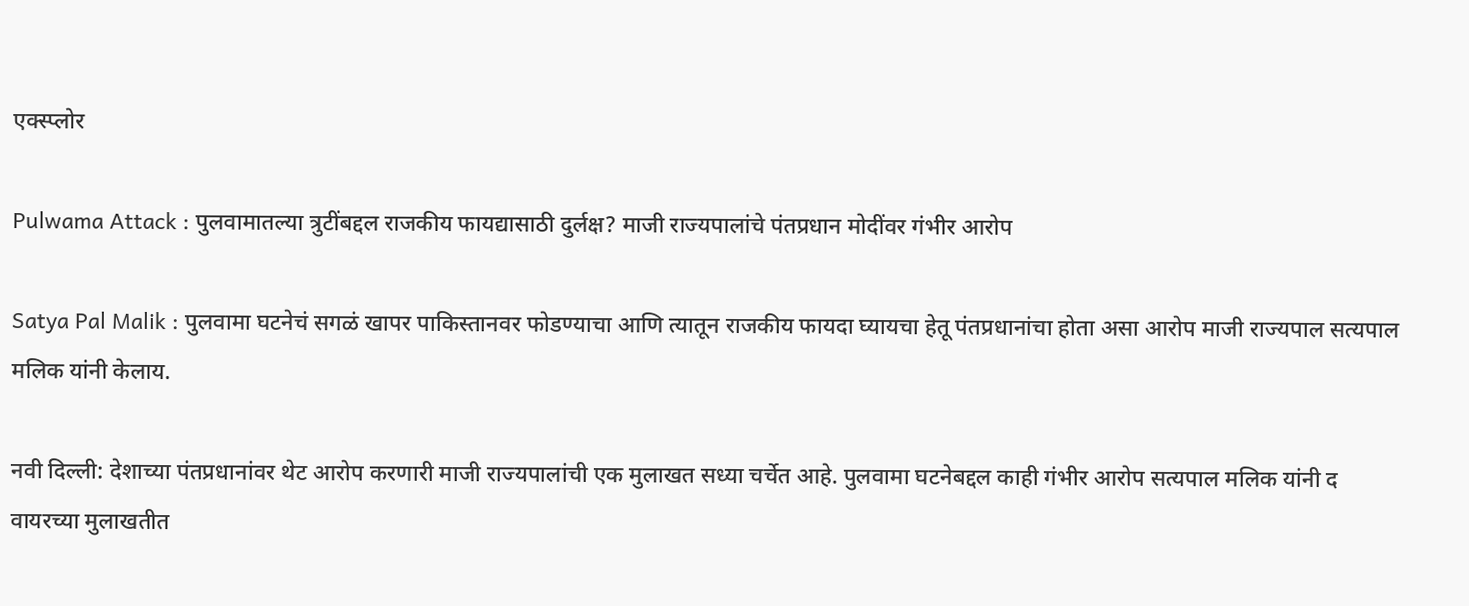एक्स्प्लोर

Pulwama Attack : पुलवामातल्या त्रुटींबद्दल राजकीय फायद्यासाठी दुर्लक्ष? माजी राज्यपालांचे पंतप्रधान मोदींवर गंभीर आरोप

Satya Pal Malik : पुलवामा घटनेचं सगळं खापर पाकिस्तानवर फोडण्याचा आणि त्यातून राजकीय फायदा घ्यायचा हेतू पंतप्रधानांचा होता असा आरोप माजी राज्यपाल सत्यपाल मलिक यांनी केलाय.

नवी दिल्ली: देशाच्या पंतप्रधानांवर थेट आरोप करणारी माजी राज्यपालांची एक मुलाखत सध्या चर्चेत आहे. पुलवामा घटनेबद्दल काही गंभीर आरोप सत्यपाल मलिक यांनी द वायरच्या मुलाखतीत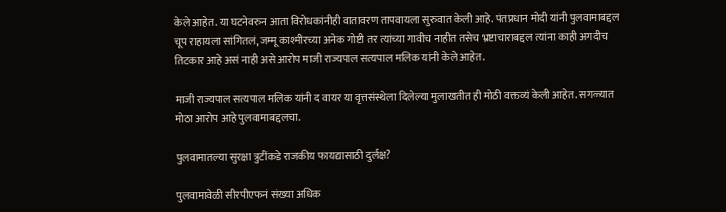केले आहेत. या घटनेवरुन आता विरोधकांनीही वातावरण तापवायला सुरुवात केली आहे. पंतप्रधान मोदी यांनी पुलवामाबद्दल चूप राहायला सांगितलं, जम्मू काश्मीरच्या अनेक गोष्टी तर त्यांच्या गावीच नाहीत तसेच भ्रष्टाचाराबद्दल त्यांना काही अगदीच तिटकार आहे असं नाही असे आरोप माजी राज्यपाल सत्यपाल मलिक यांनी केले आहेत.

माजी राज्यपाल सत्यपाल मलिक यांनी द वायर या वृत्तसंस्थेला दिलेल्या मुलाखतीत ही मोठी वक्तव्यं केली आहेत. सगळ्यात मोठा आरोप आहे पुलवामाबद्दलचा.

पुलवामातल्या सुरक्षा त्रुटींकडे राजकीय फायद्यासाठी दुर्लक्ष?

पुलवामावेळी सीरपीएफनं संख्या अधिक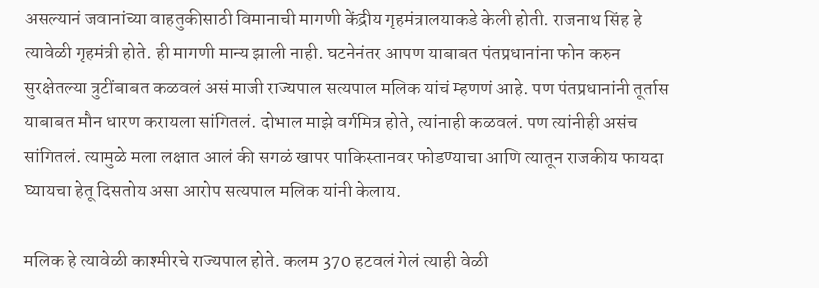असल्यानं जवानांच्या वाहतुकीसाठी विमानाची मागणी केंद्रीय गृहमंत्रालयाकडे केली होती. राजनाथ सिंह हे त्यावेळी गृहमंत्री होते. ही मागणी मान्य झाली नाही. घटनेनंतर आपण याबाबत पंतप्रधानांना फोन करुन सुरक्षेतल्या त्रुटींबाबत कळवलं असं माजी राज्यपाल सत्यपाल मलिक यांचं म्हणणं आहे. पण पंतप्रधानांनी तूर्तास याबाबत मौन धारण करायला सांगितलं. दोभाल माझे वर्गमित्र होते, त्यांनाही कळवलं. पण त्यांनीही असंच सांगितलं. त्यामुळे मला लक्षात आलं की सगळं खापर पाकिस्तानवर फोडण्याचा आणि त्यातून राजकीय फायदा घ्यायचा हेतू दिसतोय असा आरोप सत्यपाल मलिक यांनी केलाय.

मलिक हे त्यावेळी काश्मीरचे राज्यपाल होते. कलम 370 हटवलं गेलं त्याही वेळी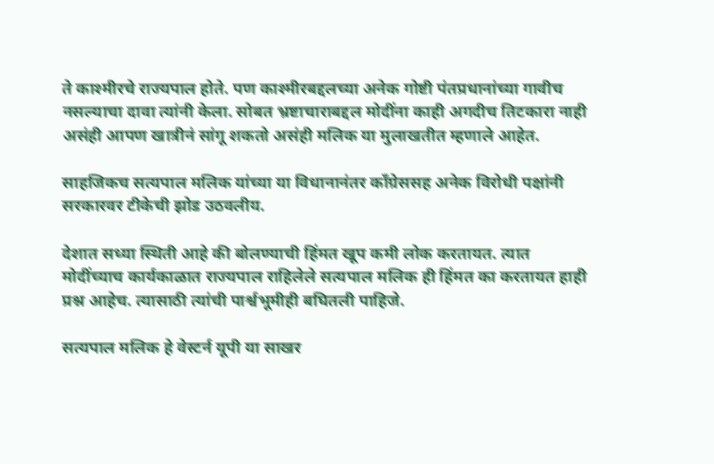ते काश्मीरचे राज्यपाल होते. पण काश्मीरबद्दलच्या अनेक गोष्टी पंतप्रधानांच्या गावीच नसल्याचा दावा त्यांनी केला. सोबत भ्रष्टाचाराबद्दल मोदींना काही अगदीच तिटकारा नाही असंही आपण खात्रीनं सांगू शकतो असंही मलिक या मुलाखतीत म्हणाले आहेत.

साहजिकच सत्यपाल मलिक यांच्या या विधानानंतर काँग्रेससह अनेक विरोधी पक्षांनी सरकारवर टीकेची झोड उठवलीय.

देशात सध्या स्थिती आहे की बोलण्याची हिंमत खूप कमी लोक करतायत. त्यात मोदींच्याच कार्यकाळात राज्यपाल राहिलेले सत्यपाल मलिक ही हिंमत का करतायत हाही प्रश्न आहेच. त्यासाठी त्यांची पार्श्वभूमीही बघितली पाहिजे.

सत्यपाल मलिक हे वेस्टर्न यूपी या साखर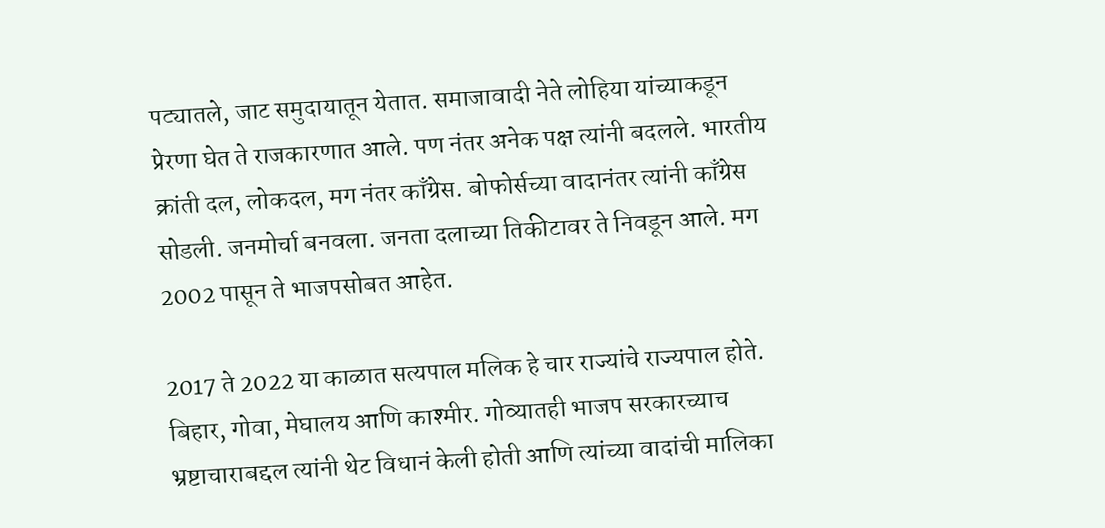पट्यातले, जाट समुदायातून येतात. समाजावादी नेते लोहिया यांच्याकडून प्रेरणा घेत ते राजकारणात आले. पण नंतर अनेक पक्ष त्यांनी बदलले. भारतीय क्रांती दल, लोकदल, मग नंतर काँग्रेस. बोफोर्सच्या वादानंतर त्यांनी काँग्रेस सोडली. जनमोर्चा बनवला. जनता दलाच्या तिकीटावर ते निवडून आले. मग 2002 पासून ते भाजपसोबत आहेत.

2017 ते 2022 या काळात सत्यपाल मलिक हे चार राज्यांचे राज्यपाल होते. बिहार, गोवा, मेघालय आणि काश्मीर. गोव्यातही भाजप सरकारच्याच भ्रष्टाचाराबद्दल त्यांनी थेट विधानं केली होती आणि त्यांच्या वादांची मालिका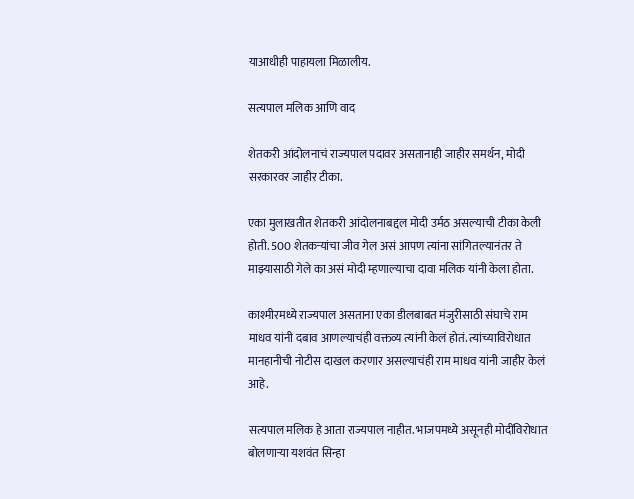याआधीही पाहायला मिळालीय.

सत्यपाल मलिक आणि वाद

शेतकरी आंदोलनाचं राज्यपाल पदावर असतानाही जाहीर समर्थन, मोदी सरकारवर जाहीर टीका.

एका मुलाखतीत शेतकरी आंदोलनाबद्दल मोदी उर्मठ असल्याची टीका केली होती. 500 शेतकऱ्यांचा जीव गेल असं आपण त्यांना सांगितल्यानंतर ते माझ्यासाठी गेले का असं मोदी म्हणाल्याचा दावा मलिक यांनी केला होता.

काश्मीरमध्ये राज्यपाल असताना एका डीलबाबत मंजुरीसाठी संघाचे राम माधव यांनी दबाव आणल्याचंही वक्तव्य त्यांनी केलं होतं. त्यांच्याविरोधात मानहानीची नोटीस दाखल करणार असल्याचंही राम माधव यांनी जाहीर केलं आहे.

सत्यपाल मलिक हे आता राज्यपाल नाहीत. भाजपमध्ये असूनही मोदींविरोधात बोलणाऱ्या यशवंत सिन्हा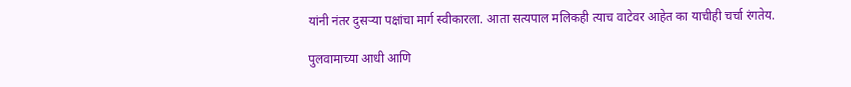यांनी नंतर दुसऱ्या पक्षांचा मार्ग स्वीकारला. आता सत्यपाल मलिकही त्याच वाटेवर आहेत का याचीही चर्चा रंगतेय.

पुलवामाच्या आधी आणि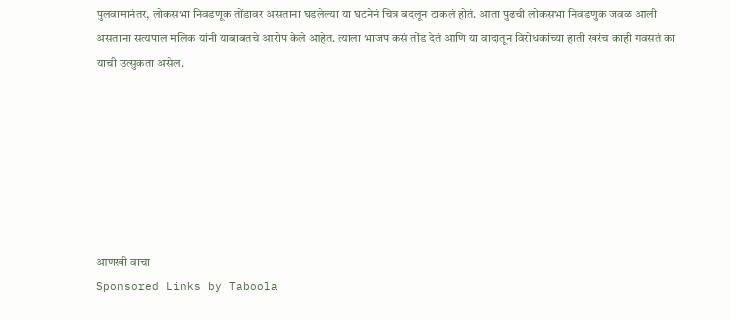पुलवामानंतर, लोकसभा निवडणूक तोंडावर असताना घडलेल्या या घटनेनं चित्र बदलून टाकलं होतं. आता पुढची लोकसभा निवडणुक जवळ आली असताना सत्यपाल मलिक यांनी याबाबतचे आरोप केले आहेत. त्याला भाजप कसं तोंड देतं आणि या वादातून विरोधकांच्या हाती खरंच काही गवसतं का याची उत्सुकता असेल.







आणखी वाचा
Sponsored Links by Taboola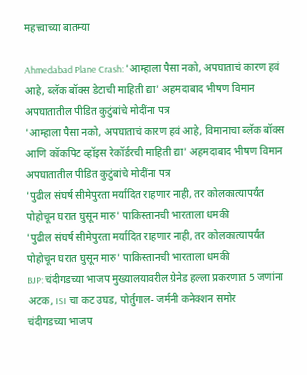महत्त्वाच्या बातम्या

Ahmedabad Plane Crash: 'आम्हाला पैसा नको, अपघाताचं कारण हवं आहे, ब्लॅक बॉक्स डेटाची माहिती द्या' अहमदाबाद भीषण विमान अपघातातील पीडित कुटुंबांचे मोदींना पत्र
'आम्हाला पैसा नको, अपघाताचं कारण हवं आहे, विमानाचा ब्लॅक बॉक्स आणि कॉकपिट व्हॉइस रेकॉर्डरची माहिती द्या' अहमदाबाद भीषण विमान अपघातातील पीडित कुटुंबांचे मोदींना पत्र
'पुढील संघर्ष सीमेपुरता मर्यादित राहणार नाही, तर कोलकात्यापर्यंत पोहोचून घरात घुसून मारु' पाकिस्तानची भारताला धमकी
'पुढील संघर्ष सीमेपुरता मर्यादित राहणार नाही, तर कोलकात्यापर्यंत पोहोचून घरात घुसून मारु' पाकिस्तानची भारताला धमकी
BJP: चंदीगडच्या भाजप मुख्यालयावरील ग्रेनेड हल्ला प्रकरणात 5 जणांना अटक, ISI चा कट उघड, पोर्तुगाल- जर्मनी कनेक्शन समोर
चंदीगडच्या भाजप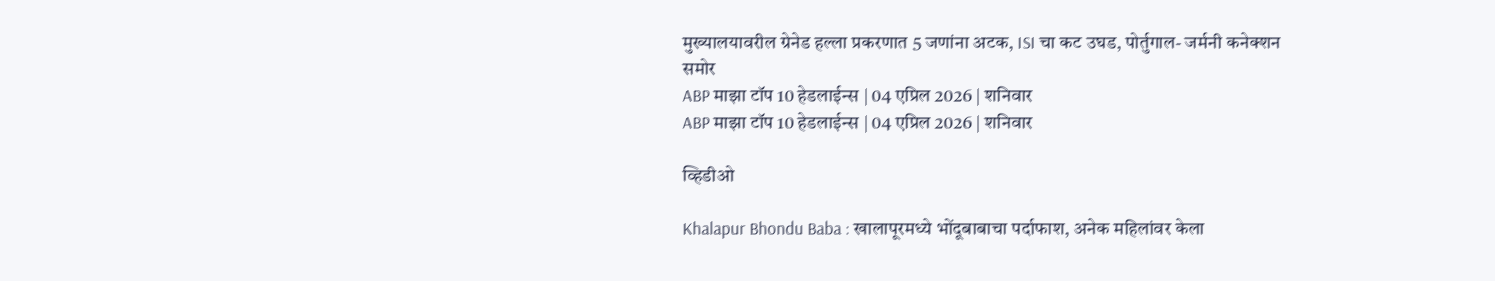मुख्यालयावरील ग्रेनेड हल्ला प्रकरणात 5 जणांना अटक, ISI चा कट उघड, पोर्तुगाल- जर्मनी कनेक्शन समोर
ABP माझा टॉप 10 हेडलाईन्स | 04 एप्रिल 2026 | शनिवार
ABP माझा टॉप 10 हेडलाईन्स | 04 एप्रिल 2026 | शनिवार

व्हिडीओ

Khalapur Bhondu Baba : खालापूरमध्ये भोंदूबाबाचा पर्दाफाश, अनेक महिलांवर केला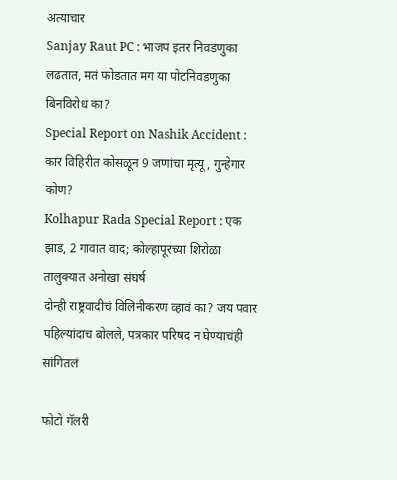अत्याचार
Sanjay Raut PC : भाजप इतर निवडणुका लढतात, मतं फोडतात मग या पोटनिवडणुका बिनविरोध का?
Special Report on Nashik Accident : कार विहिरीत कोसळून 9 जणांचा मृत्यू, गुन्हेगार कोण?
Kolhapur Rada Special Report : एक झाड, 2 गावात वाद; कोल्हापूरच्या शिरोळा तालुक्यात अनोखा संघर्ष
दोन्ही राष्ट्रवादीचं विलिनीकरण व्हावं का? जय पवार पहिल्यांदाच बोलले, पत्रकार परिषद न घेण्याचंही सांगितलं

फोटो गॅलरी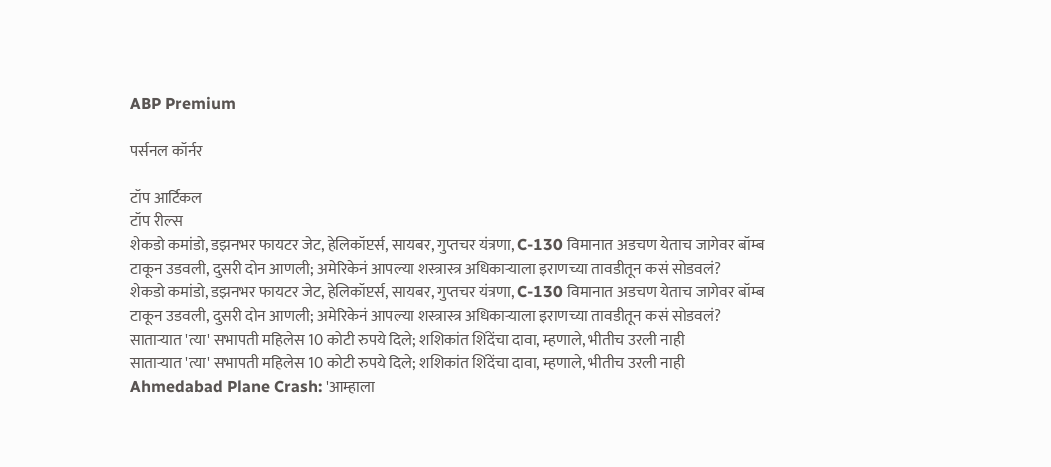ABP Premium

पर्सनल कॉर्नर

टॉप आर्टिकल
टॉप रील्स
शेकडो कमांडो, डझनभर फायटर जेट, हेलिकॉप्टर्स, सायबर, गुप्तचर यंत्रणा, C-130 विमानात अडचण येताच जागेवर बॉम्ब टाकून उडवली, दुसरी दोन आणली; अमेरिकेनं आपल्या शस्त्रास्त्र अधिकाऱ्याला इराणच्या तावडीतून कसं सोडवलं?
शेकडो कमांडो, डझनभर फायटर जेट, हेलिकॉप्टर्स, सायबर, गुप्तचर यंत्रणा, C-130 विमानात अडचण येताच जागेवर बॉम्ब टाकून उडवली, दुसरी दोन आणली; अमेरिकेनं आपल्या शस्त्रास्त्र अधिकाऱ्याला इराणच्या तावडीतून कसं सोडवलं?
साताऱ्यात 'त्या' सभापती महिलेस 10 कोटी रुपये दिले; शशिकांत शिंदेंचा दावा, म्हणाले, भीतीच उरली नाही
साताऱ्यात 'त्या' सभापती महिलेस 10 कोटी रुपये दिले; शशिकांत शिंदेंचा दावा, म्हणाले, भीतीच उरली नाही
Ahmedabad Plane Crash: 'आम्हाला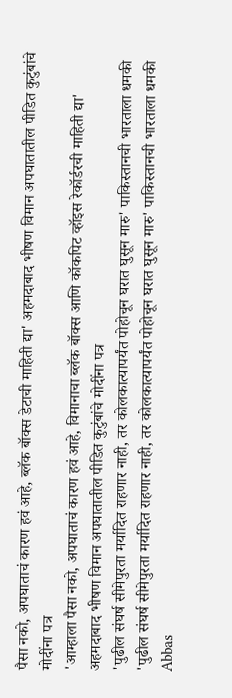पैसा नको, अपघाताचं कारण हवं आहे, ब्लॅक बॉक्स डेटाची माहिती द्या' अहमदाबाद भीषण विमान अपघातातील पीडित कुटुंबांचे मोदींना पत्र
'आम्हाला पैसा नको, अपघाताचं कारण हवं आहे, विमानाचा ब्लॅक बॉक्स आणि कॉकपिट व्हॉइस रेकॉर्डरची माहिती द्या' अहमदाबाद भीषण विमान अपघातातील पीडित कुटुंबांचे मोदींना पत्र
'पुढील संघर्ष सीमेपुरता मर्यादित राहणार नाही, तर कोलकात्यापर्यंत पोहोचून घरात घुसून मारु' पाकिस्तानची भारताला धमकी
'पुढील संघर्ष सीमेपुरता मर्यादित राहणार नाही, तर कोलकात्यापर्यंत पोहोचून घरात घुसून मारु' पाकिस्तानची भारताला धमकी
Abbas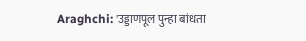Araghchi: 'उड्डाणपूल पुन्हा बांधता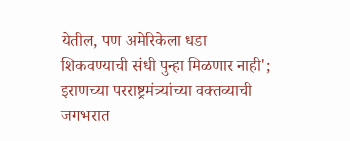येतील, पण अमेरिकेला धडा शिकवण्याची संधी पुन्हा मिळणार नाही'; इराणच्या परराष्ट्रमंत्र्यांच्या वक्तव्याची जगभरात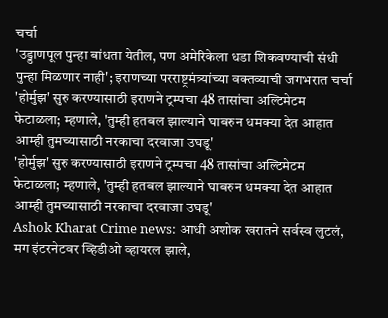चर्चा
'उड्डाणपूल पुन्हा बांधता येतील, पण अमेरिकेला धडा शिकवण्याची संधी पुन्हा मिळणार नाही'; इराणच्या परराष्ट्रमंत्र्यांच्या वक्तव्याची जगभरात चर्चा
'होर्मुझ' सुरु करण्यासाठी इराणने ट्रम्पचा 48 तासांचा अल्टिमेटम फेटाळला; म्हणाले, 'तुम्ही हतबल झाल्याने घाबरुन धमक्या देत आहात आम्ही तुमच्यासाठी नरकाचा दरवाजा उघडू'
'होर्मुझ' सुरु करण्यासाठी इराणने ट्रम्पचा 48 तासांचा अल्टिमेटम फेटाळला; म्हणाले, 'तुम्ही हतबल झाल्याने घाबरुन धमक्या देत आहात आम्ही तुमच्यासाठी नरकाचा दरवाजा उघडू'
Ashok Kharat Crime news: आधी अशोक खरातने सर्वस्व लुटलं, मग इंटरनेटवर व्हिडीओ व्हायरल झाले,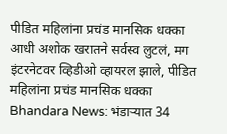पीडित महिलांना प्रचंड मानसिक धक्का
आधी अशोक खरातने सर्वस्व लुटलं, मग इंटरनेटवर व्हिडीओ व्हायरल झाले, पीडित महिलांना प्रचंड मानसिक धक्का
Bhandara News: भंडाऱ्यात 34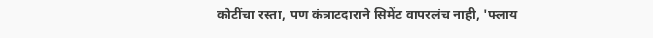कोटींचा रस्ता, पण कंत्राटदाराने सिमेंट वापरलंच नाही, 'फ्लाय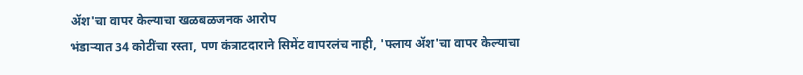ॲश'चा वापर केल्याचा खळबळजनक आरोप
भंडाऱ्यात 34 कोटींचा रस्ता, पण कंत्राटदाराने सिमेंट वापरलंच नाही, 'फ्लाय ॲश'चा वापर केल्याचा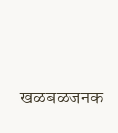खळबळजनक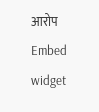आरोप
Embed widget